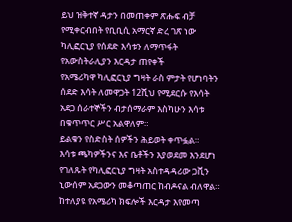ይህ ዝቅተኛ ዳታን በመጠቀም ጽሑፍ ብቻ የሚቀርብበት የቢቢሲ አማርኛ ድረ ገጽ ነው
ካሊፎርኒያ የሰደድ እሳቱን ለማጥፋት የአውስትራሊያን እርዳታ ጠየቀች
የአሜሪካዋ ካሊፎርኒያ ግዛት ራስ ምታት የሆነባትን ሰደድ እሳት ለመዋጋት 12ሺህ የሚደርሱ የእሳት አደጋ ሰራተኞችን ብታሰማራም እስካሁን እሳቱ በቁጥጥር ሥር አልዋለም።
ይልቁን የስድስት ሰዎችን ሕይወት ቀጥፏል።
እሳቱ ጫካዎችንና እና ቤቶችን እያወደመ እንደሆነ የገለጹት የካሊፎርኒያ ግዛት አስተዳዳሪው ጋቪን ኒውሰም አደጋውን መቆጣጠር ከብዶናል ብለዋል።
ከተለያዩ የአሜሪካ ክፍሎች እርዳታ እየመጣ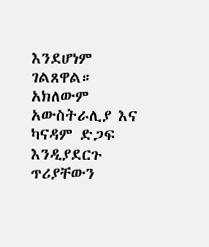እንደሆነም ገልጸዋል። አክለውም አውስትራሊያ እና ካናዳም ድጋፍ እንዲያደርጉ ጥሪያቸውን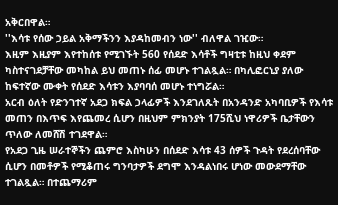አቅርበዋል።
''እሳቱ የሰው ኃይል አቅማችንን እያዳከመብን ነው'' ብለዋል ገዢው።
እዚም እዚያም እየተከሰቱ የሚገኙት 560 የሰደድ እሳቶች ግዛቲቱ ከዚህ ቀደም ካስተናገደቻቸው መካከል ይህ መጠኑ ሰፊ መሆኑ ተገልጿል። በካሊፎርኒያ ያለው ከፍተኛው ሙቀት የሰደድ እሳቱን እያባባሰ መሆኑ ተነግሯል።
አርብ ዕለት የድንገተኛ አደጋ ክፍል ኃላፊዎች እንደገለጹት በአንዳንድ አካባቢዎች የእሳቱ መጠን በእጥፍ እየጨመረ ሲሆን በዚህም ምክንያት 175ሺህ ነዋሪዎች ቤታቸውን ጥለው ለመሸሽ ተገደዋል።
የአደጋ ጊዜ ሠራተኞችን ጨምሮ እስካሁን በሰደድ እሳቱ 43 ሰዎች ጉዳት የደረሰባቸው ሲሆን በመቶዎች የሚቆጠሩ ግንባታዎች ደግሞ እንዳልነበሩ ሆነው መውደማቸው ተገልጿል። በተጨማሪም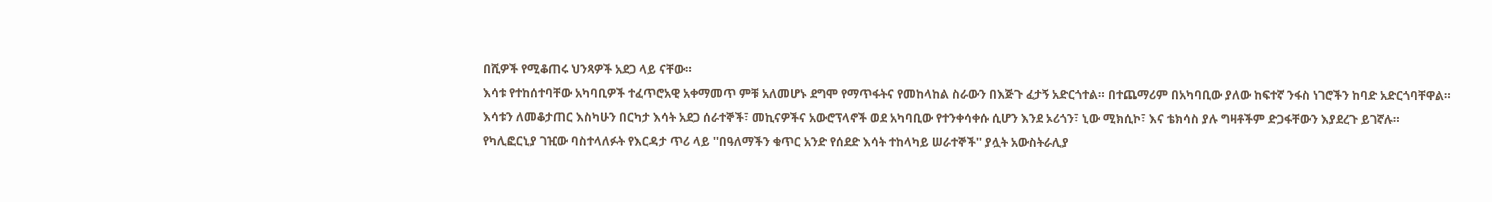በሺዎች የሚቆጠሩ ህንጻዎች አደጋ ላይ ናቸው።
እሳቱ የተከሰተባቸው አካባቢዎች ተፈጥሮአዊ አቀማመጥ ምቹ አለመሆኑ ደግሞ የማጥፋትና የመከላከል ስራውን በእጅጉ ፈታኝ አድርጎተል። በተጨማሪም በአካባቢው ያለው ከፍተኛ ንፋስ ነገሮችን ከባድ አድርጎባቸዋል።
እሳቱን ለመቆታጠር እስካሁን በርካታ እሳት አደጋ ሰራተኞች፣ መኪናዎችና አውሮፕላኖች ወደ አካባቢው የተንቀሳቀሱ ሲሆን እንደ ኦሪጎን፣ ኒው ሚክሲኮ፣ እና ቴክሳስ ያሉ ግዛቶችም ድጋፋቸውን እያደረጉ ይገኛሉ።
የካሊፎርኒያ ገዢው ባስተላለፉት የእርዳታ ጥሪ ላይ ''በዓለማችን ቁጥር አንድ የሰደድ እሳት ተከላካይ ሠራተኞች'' ያሏት አውስትራሊያ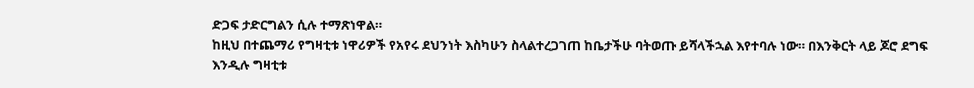ድጋፍ ታድርግልን ሲሉ ተማጽነዋል።
ከዚህ በተጨማሪ የግዛቲቱ ነዋሪዎች የአየሩ ደህንነት እስካሁን ስላልተረጋገጠ ከቤታችሁ ባትወጡ ይሻላችኋል እየተባሉ ነው። በእንቅርት ላይ ጆሮ ደግፍ እንዲሉ ግዛቲቱ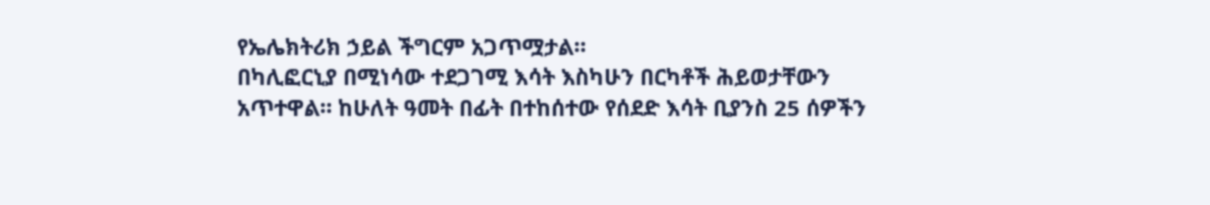የኤሌክትሪክ ኃይል ችግርም አጋጥሟታል።
በካሊፎርኒያ በሚነሳው ተደጋገሚ እሳት እስካሁን በርካቶች ሕይወታቸውን አጥተዋል። ከሁለት ዓመት በፊት በተከሰተው የሰደድ እሳት ቢያንስ 25 ሰዎችን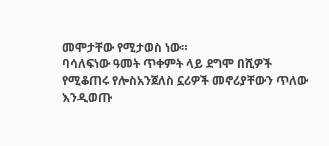መሞታቸው የሚታወስ ነው።
ባሳለፍነው ዓመት ጥቀምት ላይ ደግሞ በሺዎች የሚቆጠሩ የሎስአንጀለስ ኗሪዎች መኖሪያቸውን ጥለው እንዲወጡ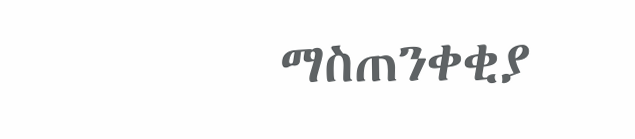ማስጠንቀቂያ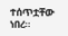ተሰጥቷቸው ነበረ።